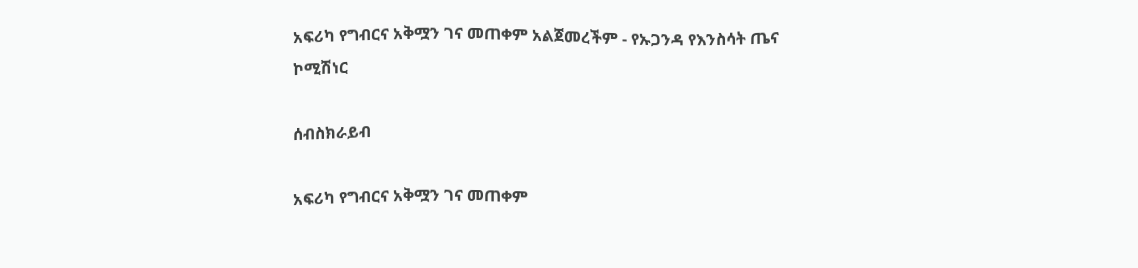አፍሪካ የግብርና አቅሟን ገና መጠቀም አልጀመረችም - የኡጋንዳ የእንስሳት ጤና ኮሚሽነር

ሰብስክራይብ

አፍሪካ የግብርና አቅሟን ገና መጠቀም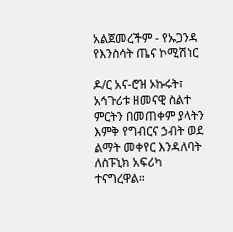አልጀመረችም - የኡጋንዳ የእንስሳት ጤና ኮሚሽነር

ዶ/ር አና-ሮዝ ኦኩሩት፣ አኅጉሪቱ ዘመናዊ ስልተ ምርትን በመጠቀም ያላትን እምቅ የግብርና ኃብት ወደ ልማት መቀየር እንዳለባት ለስፑኒክ አፍሪካ ተናግረዋል።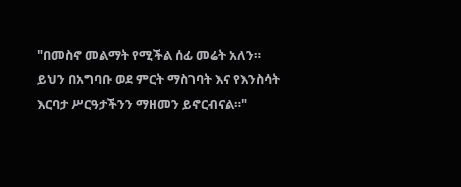"በመስኖ መልማት የሚችል ሰፊ መሬት አለን። ይህን በአግባቡ ወደ ምርት ማስገባት እና የእንስሳት እርባታ ሥርዓታችንን ማዘመን ይኖርብናል።"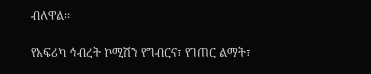ብለዋል፡፡

የአፍሪካ ኅብረት ኮሚሽን የግብርና፣ የገጠር ልማት፣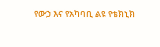የውኃ እና የአካባቢ ልዩ የቴክኒክ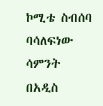ኮሚቴ ስብሰባ ባሳለፍነው ሳምንት በአዲስ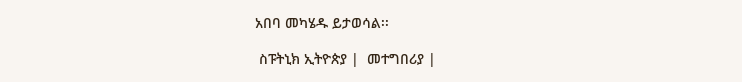አበባ መካሄዱ ይታወሳል፡፡

 ስፑትኒክ ኢትዮጵያ |  መተግበሪያ |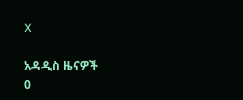X

አዳዲስ ዜናዎች
0